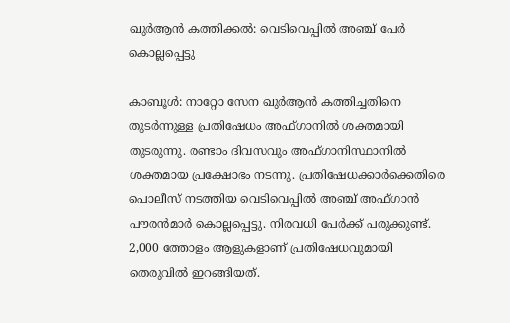ഖുര്‍ആന്‍ കത്തിക്കല്‍: വെടിവെപ്പില്‍ അഞ്ച് പേര്‍ കൊല്ലപ്പെട്ടു

കാബൂള്‍: നാറ്റോ സേന ഖുര്‍ആന്‍ കത്തിച്ചതിനെ തുടര്‍ന്നുള്ള പ്രതിഷേധം അഫ്ഗാനില്‍ ശക്തമായി തുടരുന്നു. രണ്ടാം ദിവസവും അഫ്ഗാനിസ്ഥാനില്‍ ശക്തമായ പ്രക്ഷോഭം നടന്നു. പ്രതിഷേധക്കാര്‍ക്കെതിരെ പൊലീസ് നടത്തിയ വെടിവെപ്പില്‍ അഞ്ച് അഫ്ഗാന്‍ പൗരന്‍മാര്‍ കൊല്ലപ്പെട്ടു. നിരവധി പേര്‍ക്ക് പരുക്കുണ്ട്. 2,000 ത്തോളം ആളുകളാണ് പ്രതിഷേധവുമായി തെരുവില്‍ ഇറങ്ങിയത്.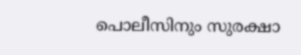പൊലീസിനും സുരക്ഷാ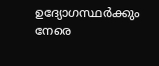ഉദ്യോഗസ്ഥര്‍ക്കും നേരെ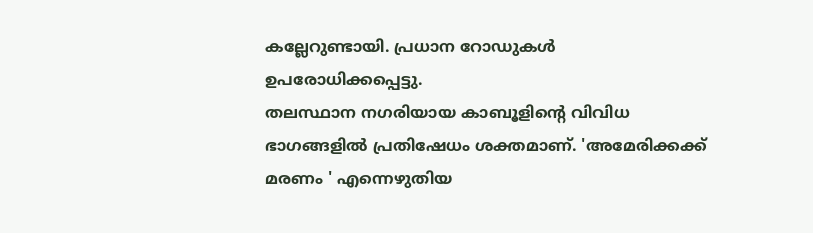കല്ലേറുണ്ടായി. പ്രധാന റോഡുകള്‍ ഉപരോധിക്കപ്പെട്ടു.
തലസ്ഥാന നഗരിയായ കാബൂളിന്റെ വിവിധ ഭാഗങ്ങളില്‍ പ്രതിഷേധം ശക്തമാണ്. 'അമേരിക്കക്ക് മരണം ' എന്നെഴുതിയ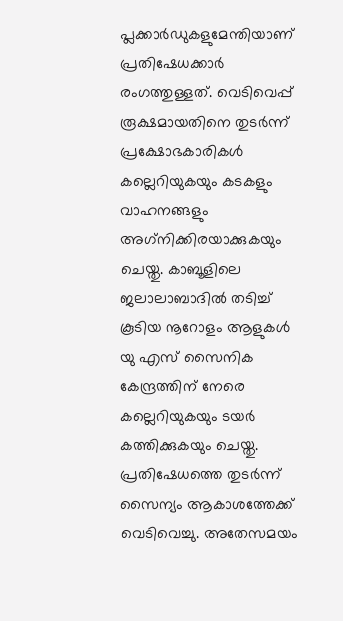പ്ലക്കാര്‍ഡുകളുമേന്തിയാണ് പ്രതിഷേധക്കാര്‍ രംഗത്തുള്ളത്. വെടിവെപ്പ് രൂക്ഷമായതിനെ തുടര്‍ന്ന് പ്രക്ഷോഭകാരികള്‍ കല്ലെറിയുകയും കടകളും വാഹനങ്ങളും അഗ്‌നിക്കിരയാക്കുകയും ചെയ്തു. കാബൂളിലെ ജലാലാബാദില്‍ തടിച്ച് കൂടിയ നൂറോളം ആളുകള്‍ യു എസ് സൈനിക കേന്ദ്രത്തിന് നേരെ കല്ലെറിയുകയും ടയര്‍ കത്തിക്കുകയും ചെയ്തു.
പ്രതിഷേധത്തെ തുടര്‍ന്ന് സൈന്യം ആകാശത്തേക്ക് വെടിവെച്ചു. അതേസമയം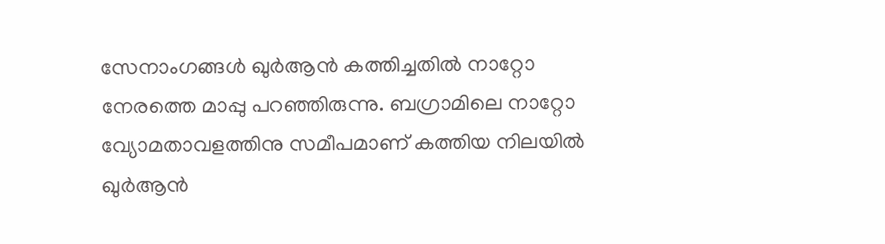സേനാംഗങ്ങള്‍ ഖുര്‍ആന്‍ കത്തിച്ചതില്‍ നാറ്റോ നേരത്തെ മാപ്പു പറഞ്ഞിരുന്നു. ബഗ്രാമിലെ നാറ്റോ വ്യോമതാവളത്തിനു സമീപമാണ് കത്തിയ നിലയില്‍ ഖുര്‍ആന്‍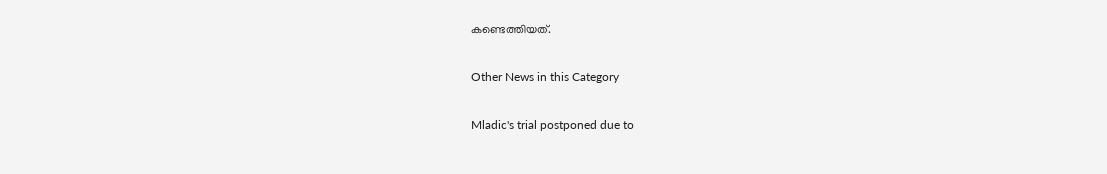കണ്ടെത്തിയത്.

Other News in this Category

Mladic's trial postponed due to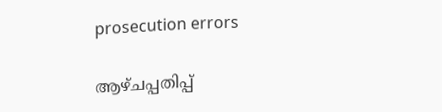prosecution errors

ആഴ്ചപ്പതിപ്പ്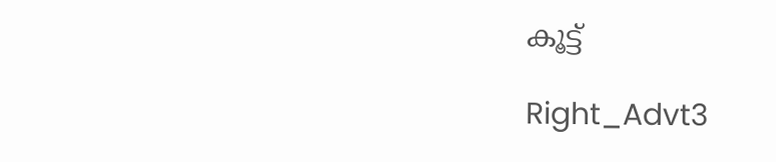കൂട്ട്

Right_Advt3